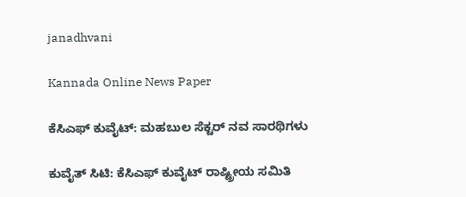janadhvani

Kannada Online News Paper

ಕೆಸಿಎಫ್ ಕುವೈಟ್: ಮಹಬುಲ ಸೆಕ್ಟರ್ ನವ ಸಾರಥಿಗಳು

ಕುವೈತ್ ಸಿಟಿ: ಕೆಸಿಎಫ್ ಕುವೈಟ್ ರಾಷ್ಟ್ರೀಯ ಸಮಿತಿ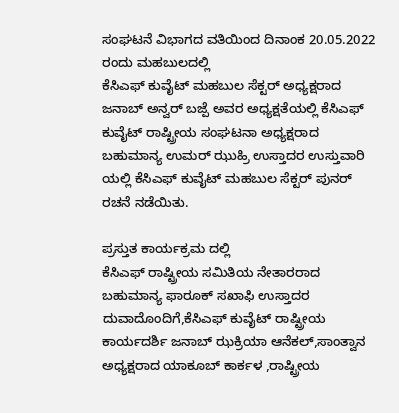ಸಂಘಟನೆ ವಿಭಾಗದ ವತಿಯಿಂದ ದಿನಾಂಕ 20.05.2022 ರಂದು ಮಹಬುಲದಲ್ಲಿ
ಕೆಸಿಎಫ್ ಕುವೈಟ್ ಮಹಬುಲ ಸೆಕ್ಟರ್ ಅಧ್ಯಕ್ಷರಾದ ಜನಾಬ್ ಅನ್ವರ್ ಬಜ್ಪೆ ಅವರ ಅಧ್ಯಕ್ಷತೆಯಲ್ಲಿ ಕೆಸಿಎಫ್ ಕುವೈಟ್ ರಾಷ್ಟ್ರೀಯ ಸಂಘಟನಾ ಅಧ್ಯಕ್ಷರಾದ ಬಹುಮಾನ್ಯ ಉಮರ್ ಝುಹ್ರಿ ಉಸ್ತಾದರ ಉಸ್ತುವಾರಿ ಯಲ್ಲಿ ಕೆಸಿಎಫ್ ಕುವೈಟ್ ಮಹಬುಲ ಸೆಕ್ಟರ್ ಪುನರ್ ರಚನೆ ನಡೆಯಿತು.

ಪ್ರಸ್ತುತ ಕಾರ್ಯಕ್ರಮ ದಲ್ಲಿ
ಕೆಸಿಎಫ್ ರಾಷ್ಟ್ರೀಯ ಸಮಿತಿಯ ನೇತಾರರಾದ
ಬಹುಮಾನ್ಯ ಫಾರೂಕ್ ಸಖಾಫಿ ಉಸ್ತಾದರ ದುವಾದೊಂದಿಗೆ,ಕೆಸಿಎಫ್ ಕುವೈಟ್ ರಾಷ್ಟ್ರೀಯ ಕಾರ್ಯದರ್ಶಿ ಜನಾಬ್ ಝಕ್ರಿಯಾ ಆನೆಕಲ್,ಸಾಂತ್ವಾನ ಅಧ್ಯಕ್ಷರಾದ ಯಾಕೂಬ್ ಕಾರ್ಕಳ ,ರಾಷ್ಟ್ರೀಯ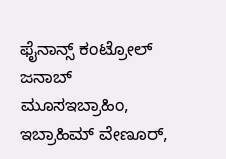ಫೈನಾನ್ಸ್ ಕಂಟ್ರೋಲ್ ಜನಾಬ್ ಮೂಸಇಬ್ರಾಹಿಂ, ಇಬ್ರಾಹಿಮ್ ವೇಣೂರ್,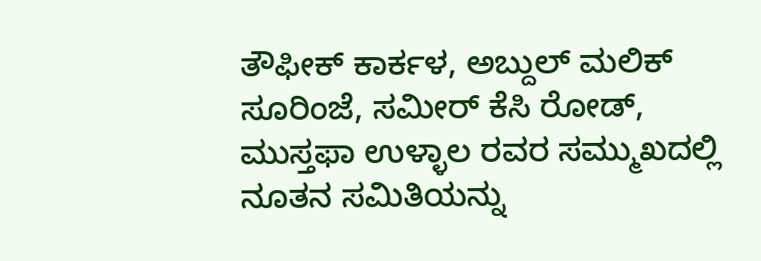ತೌಫೀಕ್ ಕಾರ್ಕಳ, ಅಬ್ದುಲ್ ಮಲಿಕ್ ಸೂರಿಂಜೆ, ಸಮೀರ್ ಕೆಸಿ ರೋಡ್, ಮುಸ್ತಫಾ ಉಳ್ಳಾಲ ರವರ ಸಮ್ಮುಖದಲ್ಲಿ ನೂತನ ಸಮಿತಿಯನ್ನು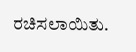ರಚಿಸಲಾಯಿತು.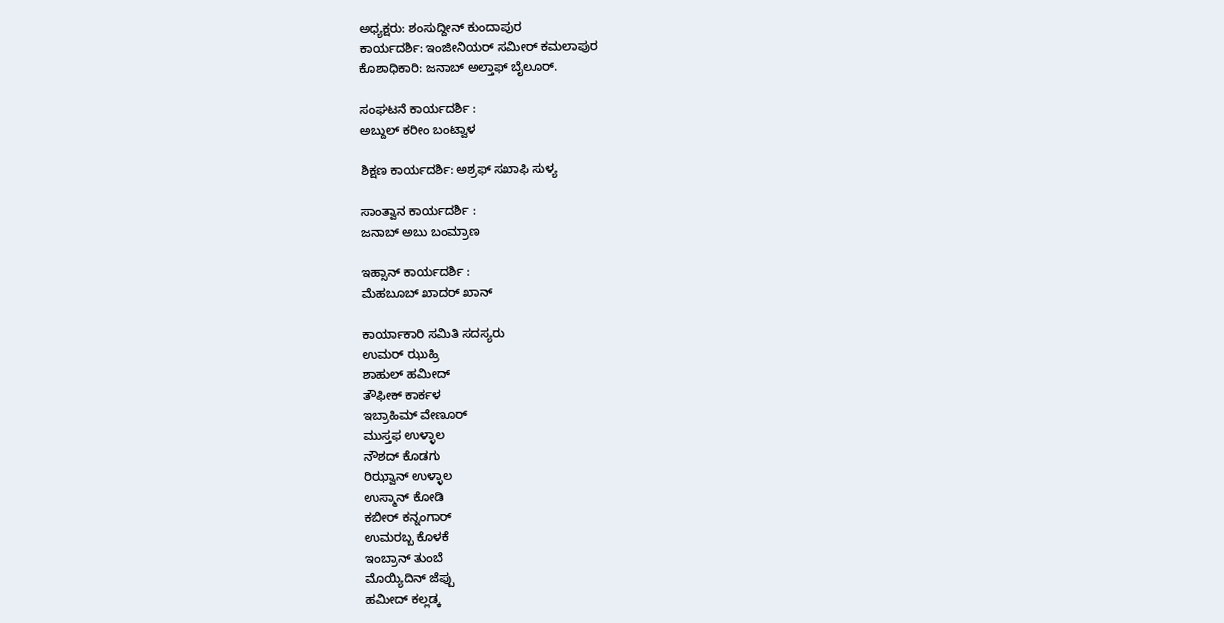ಅಧ್ಯಕ್ಷರು: ಶಂಸುದ್ದೀನ್ ಕುಂದಾಪುರ
ಕಾರ್ಯದರ್ಶಿ: ಇಂಜೀನಿಯರ್ ಸಮೀರ್ ಕಮಲಾಪುರ
ಕೊಶಾಧಿಕಾರಿ: ಜನಾಬ್ ಅಲ್ತಾಫ್ ಬೈಲೂರ್.

ಸಂಘಟನೆ ಕಾರ್ಯದರ್ಶಿ :
ಅಬ್ದುಲ್ ಕರೀಂ ಬಂಟ್ವಾಳ

ಶಿಕ್ಷಣ ಕಾರ್ಯದರ್ಶಿ: ಅಶ್ರಫ್ ಸಖಾಫಿ ಸುಳ್ಯ

ಸಾಂತ್ವಾನ ಕಾರ್ಯದರ್ಶಿ :
ಜನಾಬ್ ಅಬು ಬಂಮ್ರಾಣ

ಇಹ್ಸಾನ್ ಕಾರ್ಯದರ್ಶಿ :
ಮೆಹಬೂಬ್ ಖಾದರ್ ಖಾನ್

ಕಾರ್ಯಾಕಾರಿ ಸಮಿತಿ ಸದಸ್ಯರು
ಉಮರ್ ಝುಹ್ರಿ
ಶಾಹುಲ್ ಹಮೀದ್
ತೌಫೀಕ್ ಕಾರ್ಕಳ
ಇಬ್ರಾಹಿಮ್ ವೇಣೂರ್
ಮುಸ್ತಫ ಉಳ್ಳಾಲ
ನೌಶದ್ ಕೊಡಗು
ರಿಝ್ವಾನ್ ಉಳ್ಳಾಲ
ಉಸ್ಮಾನ್ ಕೋಡಿ
ಕಬೀರ್ ಕನ್ನಂಗಾರ್
ಉಮರಬ್ಬ ಕೊಳಕೆ
ಇಂಬ್ರಾನ್ ತುಂಬೆ
ಮೊಯ್ಯಿದಿನ್ ಜೆಪ್ಪು
ಹಮೀದ್ ಕಲ್ಲಡ್ಕ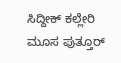ಸಿದ್ದೀಕ್ ಕಲ್ಲೇರಿ
ಮೂಸ ಪುತ್ತೂರ್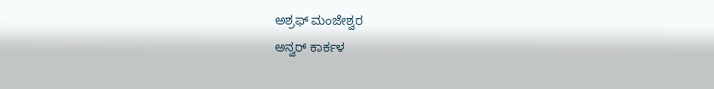ಅಶ್ರಫ್ ಮಂಜೇಶ್ವರ
ಅನ್ವರ್ ಕಾರ್ಕಳ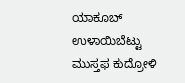ಯಾಕೂಬ್ ಉಳಾಯಿಬೆಟ್ಟು
ಮುಸ್ತಫ ಕುದ್ರೋಳಿ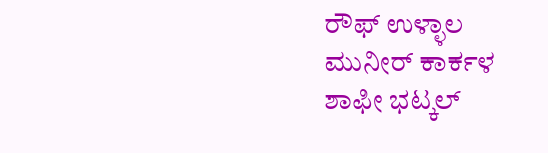ರೌಫ್ ಉಳ್ಳಾಲ
ಮುನೀರ್ ಕಾರ್ಕಳ
ಶಾಫೀ ಭಟ್ಕಲ್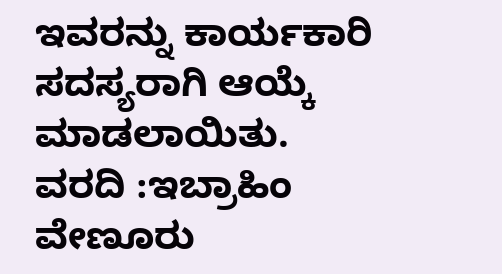ಇವರನ್ನು ಕಾರ್ಯಕಾರಿ ಸದಸ್ಯರಾಗಿ ಆಯ್ಕೆ ಮಾಡಲಾಯಿತು.
ವರದಿ :ಇಬ್ರಾಹಿಂ ವೇಣೂರು